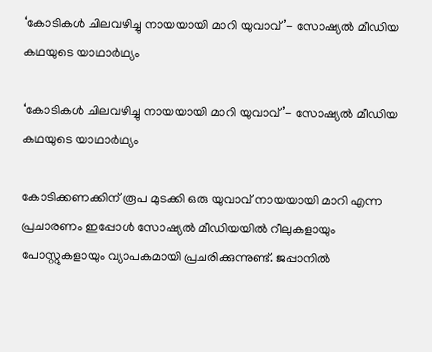‘കോടികള്‍ ചിലവഴിച്ചു നായയായി മാറി യുവാവ്’- സോഷ്യൽ മീഡിയ കഥയുടെ യാഥാർഥ്യം

‘കോടികള്‍ ചിലവഴിച്ചു നായയായി മാറി യുവാവ്’- സോഷ്യൽ മീഡിയ കഥയുടെ യാഥാർഥ്യം

കോടിക്കണക്കിന് രൂപ മുടക്കി ഒരു യുവാവ്‌ നായയായി മാറി എന്ന പ്രചാരണം ഇപ്പോള്‍ സോഷ്യല്‍ മീഡിയയില്‍ റീലുകളായും പോസ്റ്റുകളായും വ്യാപകമായി പ്രചരിക്കുന്നുണ്ട്. ജപ്പാനില്‍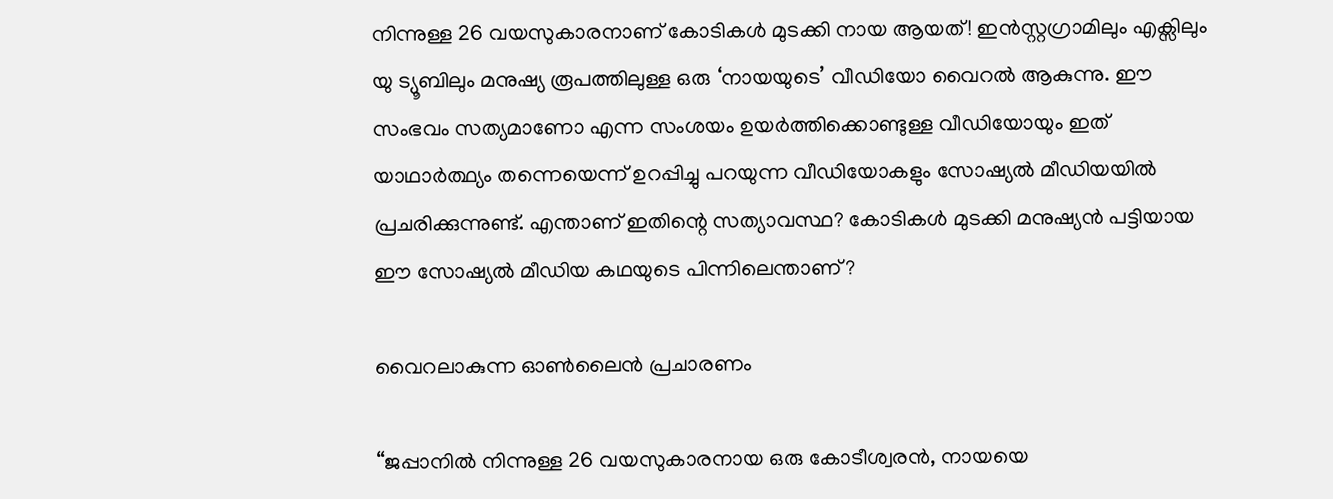നിന്നുള്ള 26 വയസുകാരനാണ് കോടികള്‍ മുടക്കി നായ ആയത്! ഇന്‍സ്റ്റഗ്രാമിലും എക്സിലും യു ട്യൂബിലും മനുഷ്യ രൂപത്തിലുള്ള ഒരു ‘നായയുടെ’ വീഡിയോ വൈറല്‍ ആകുന്നു. ഈ സംഭവം സത്യമാണോ എന്ന സംശയം ഉയര്‍ത്തിക്കൊണ്ടുള്ള വീഡിയോയും ഇത് യാഥാര്‍ത്ഥ്യം തന്നെയെന്ന് ഉറപ്പിച്ചു പറയുന്ന വീഡിയോകളും സോഷ്യല്‍ മീഡിയയില്‍ പ്രചരിക്കുന്നുണ്ട്. എന്താണ് ഇതിന്റെ സത്യാവസ്ഥ? കോടികള്‍ മുടക്കി മനുഷ്യന്‍ പട്ടിയായ ഈ സോഷ്യല്‍ മീഡിയ കഥയുടെ പിന്നിലെന്താണ്?

വൈറലാകുന്ന ഓണ്‍ലൈന്‍ പ്രചാരണം

“ജപ്പാനില്‍ നിന്നുള്ള 26 വയസുകാരനായ ഒരു കോടീശ്വരന്‍, നായയെ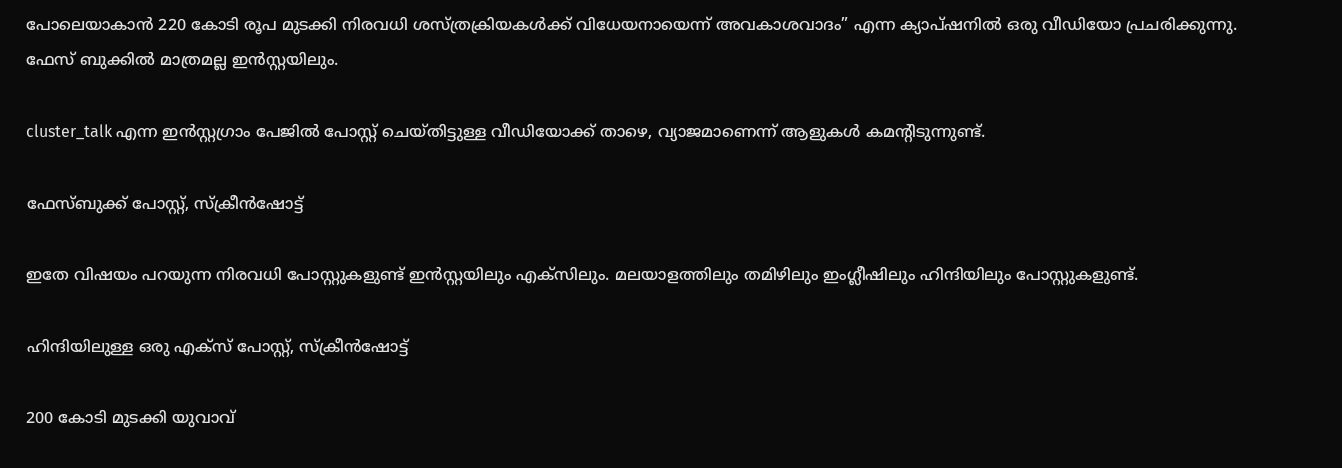പോലെയാകാന്‍ 220 കോടി രൂപ മുടക്കി നിരവധി ശസ്ത്രക്രിയകള്‍ക്ക് വിധേയനായെന്ന് അവകാശവാദം” എന്ന ക്യാപ്ഷനില്‍ ഒരു വീഡിയോ പ്രചരിക്കുന്നു. ഫേസ് ബുക്കിൽ മാത്രമല്ല ഇൻസ്റ്റയിലും.

cluster_talk എന്ന ഇന്‍സ്റ്റഗ്രാം പേജിൽ പോസ്റ്റ് ചെയ്തിട്ടുള്ള വീഡിയോക്ക് താഴെ, വ്യാജമാണെന്ന് ആളുകൾ കമന്റിടുന്നുണ്ട്.

ഫേസ്ബുക്ക് പോസ്റ്റ്, സ്ക്രീന്‍ഷോട്ട്

ഇതേ വിഷയം പറയുന്ന നിരവധി പോസ്റ്റുകളുണ്ട് ഇന്‍സ്റ്റയിലും എക്സിലും. മലയാളത്തിലും തമിഴിലും ഇംഗ്ലീഷിലും ഹിന്ദിയിലും പോസ്റ്റുകളുണ്ട്.

ഹിന്ദിയിലുള്ള ഒരു എക്സ് പോസ്റ്റ്‌, സ്ക്രീന്‍ഷോട്ട്

200 കോടി മുടക്കി യുവാവ്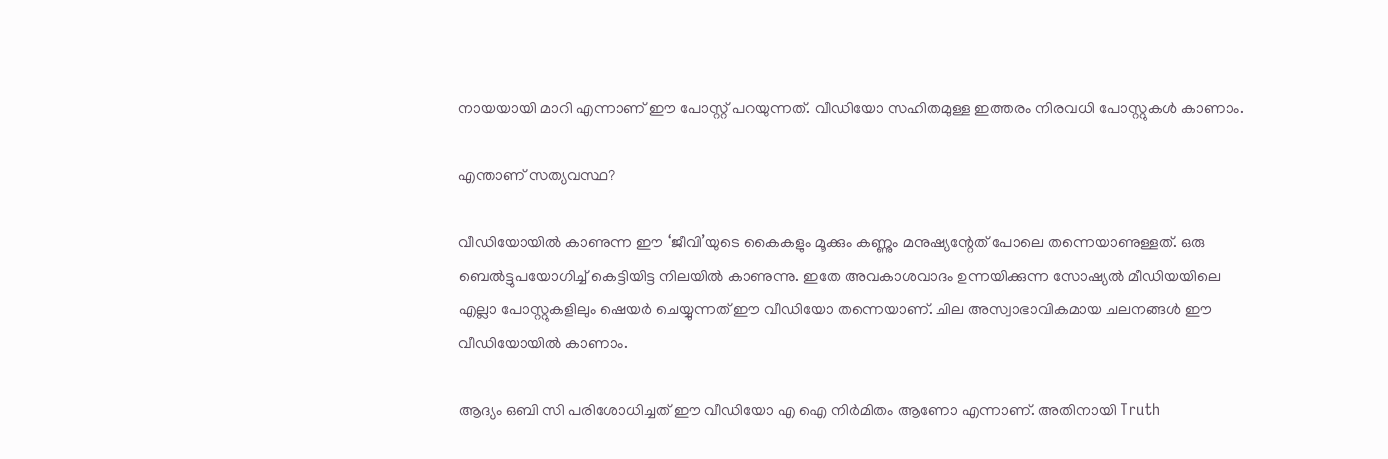നായയായി മാറി എന്നാണ് ഈ പോസ്റ്റ്‌ പറയുന്നത്. വീഡിയോ സഹിതമുള്ള ഇത്തരം നിരവധി പോസ്റ്റുകള്‍ കാണാം.

എന്താണ് സത്യവസ്ഥ?

വീഡിയോയില്‍ കാണുന്ന ഈ ‘ജീവി’യുടെ കൈകളും മൂക്കും കണ്ണും മനുഷ്യന്റേത് പോലെ തന്നെയാണുള്ളത്. ഒരു ബെല്‍ട്ടുപയോഗിച്ച് കെട്ടിയിട്ട നിലയില്‍ കാണുന്നു. ഇതേ അവകാശവാദം ഉന്നയിക്കുന്ന സോഷ്യല്‍ മീഡിയയിലെ എല്ലാ പോസ്റ്റുകളിലും ഷെയര്‍ ചെയ്യുന്നത് ഈ വീഡിയോ തന്നെയാണ്. ചില അസ്വാഭാവികമായ ചലനങ്ങള്‍ ഈ വീഡിയോയില്‍ കാണാം.

ആദ്യം ഒബി സി പരിശോധിച്ചത് ഈ വീഡിയോ എ ഐ നിര്‍മിതം ആണോ എന്നാണ്. അതിനായി Truth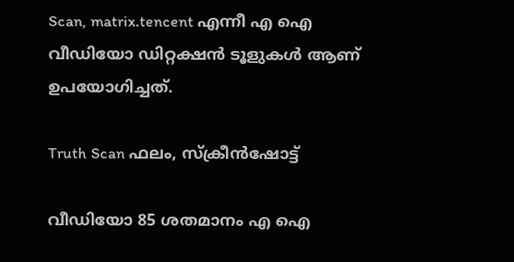Scan, matrix.tencent എന്നീ എ ഐ വീഡിയോ ഡിറ്റക്ഷന്‍ ടൂളുകള്‍ ആണ് ഉപയോഗിച്ചത്.

Truth Scan ഫലം, സ്ക്രീന്‍ഷോട്ട്

വീഡിയോ 85 ശതമാനം എ ഐ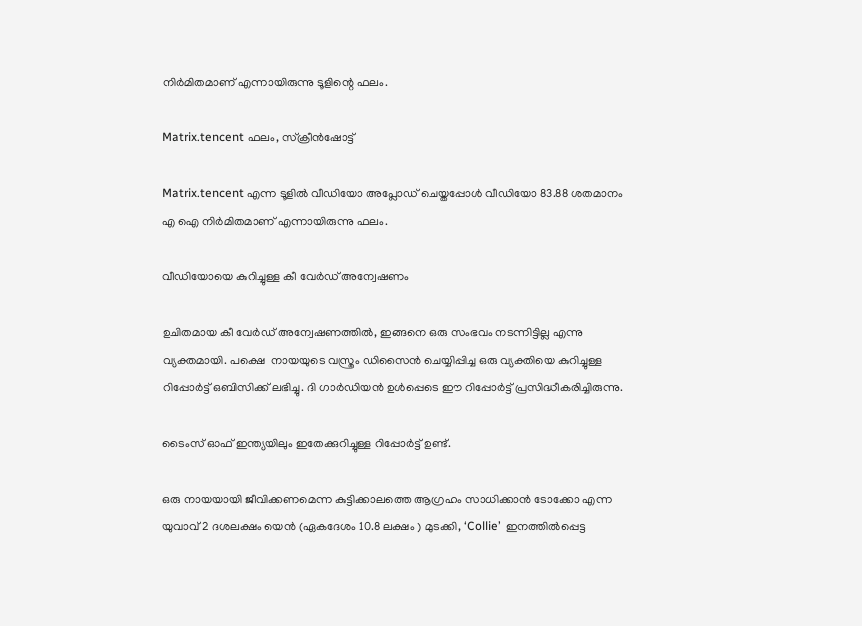നിര്‍മിതമാണ്‌ എന്നായിരുന്നു ടൂളിന്റെ ഫലം.

Matrix.tencent ഫലം, സ്ക്രീന്‍ഷോട്ട്

Matrix.tencent എന്ന ടൂളില്‍ വീഡിയോ അപ്ലോഡ് ചെയ്തപ്പോള്‍ വീഡിയോ 83.88 ശതമാനം എ ഐ നിര്‍മിതമാണ്‌ എന്നായിരുന്നു ഫലം.

വീഡിയോയെ കുറിച്ചുള്ള കീ വേര്‍ഡ് അന്വേഷണം

ഉചിതമായ കീ വേര്‍ഡ് അന്വേഷണത്തില്‍, ഇങ്ങനെ ഒരു സംഭവം നടന്നിട്ടില്ല എന്നു വ്യക്തമായി. പക്ഷെ  നായയുടെ വസ്ത്രം ഡിസൈന്‍ ചെയ്യിപ്പിച്ച ഒരു വ്യക്തിയെ കുറിച്ചുള്ള റിപ്പോര്‍ട്ട്‌ ഒബിസിക്ക് ലഭിച്ചു. ദി ഗാര്‍ഡിയന്‍ ഉള്‍പ്പെടെ ഈ റിപ്പോര്‍ട്ട്‌ പ്രസിദ്ധീകരിച്ചിരുന്നു.

ടൈംസ് ഓഫ് ഇന്ത്യയിലും ഇതേക്കുറിച്ചുള്ള റിപ്പോർട്ട് ഉണ്ട്.

ഒരു നായയായി ജീവിക്കണമെന്ന കുട്ടിക്കാലത്തെ ആഗ്രഹം സാധിക്കാൻ ടോക്കോ എന്ന യുവാവ് 2 ദശലക്ഷം യെൻ (ഏകദേശം 10.8 ലക്ഷം ) മുടക്കി, ‘Collie’  ഇനത്തിൽപ്പെട്ട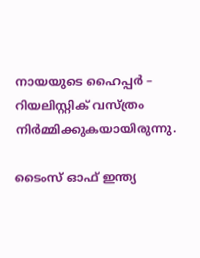നായയുടെ ഹൈപ്പർ – റിയലിസ്റ്റിക് വസ്ത്രം നിർമ്മിക്കുകയായിരുന്നു.

ടൈംസ് ഓഫ് ഇന്ത്യ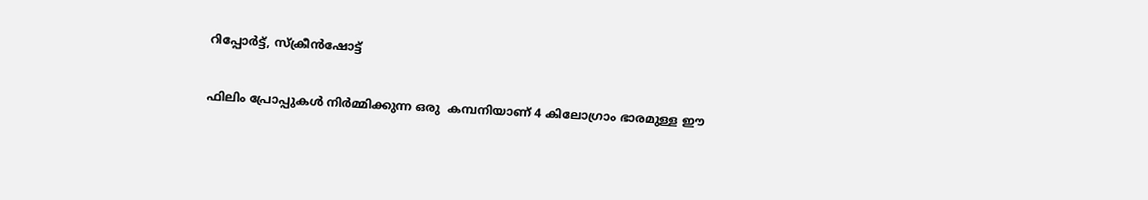റിപ്പോർട്ട്, സ്ക്രീന്‍ഷോട്ട്

ഫിലിം പ്രോപ്പുകൾ നിർമ്മിക്കുന്ന ഒരു  കമ്പനിയാണ് 4 കിലോഗ്രാം ഭാരമുള്ള ഈ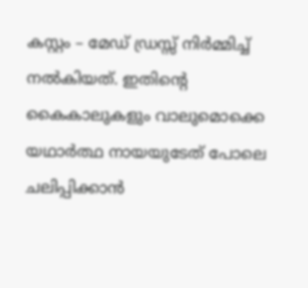കസ്റ്റം – മേഡ് ഡ്രസ്സ് നിർമ്മിച്ച് നൽകിയത്. ഇതിന്റെ കൈകാലുകളും വാലുമൊക്കെ യഥാർത്ഥ നായയുടേത് പോലെ ചലിപ്പിക്കാൻ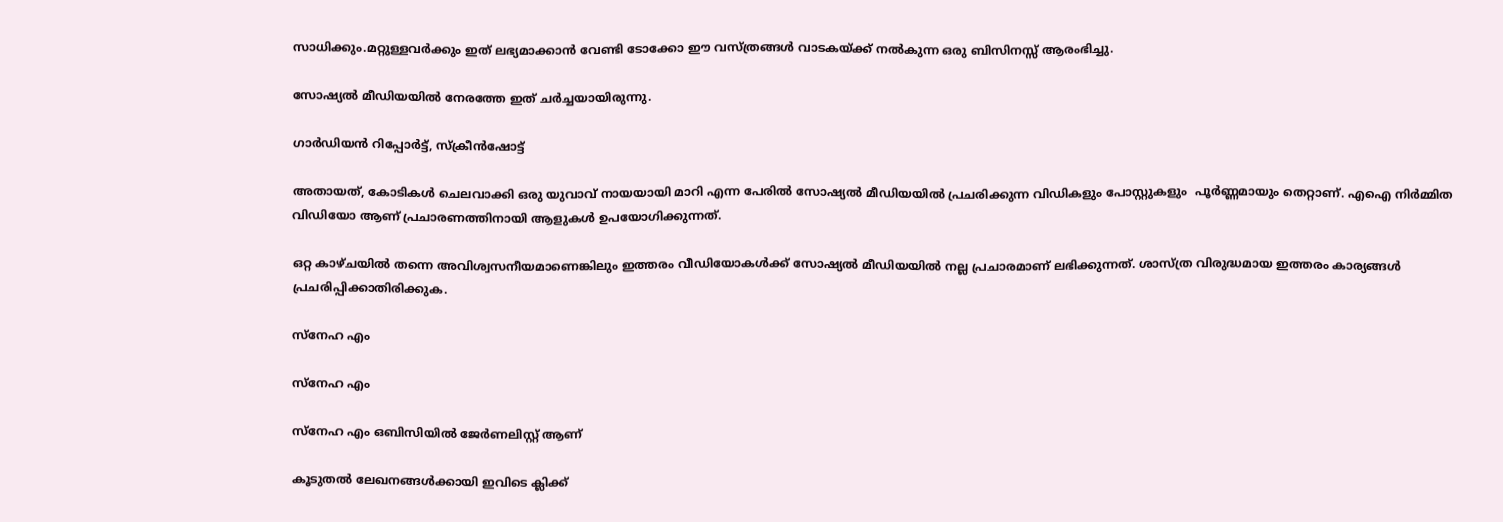സാധിക്കും.മറ്റുള്ളവർക്കും ഇത് ലഭ്യമാക്കാൻ വേണ്ടി ടോക്കോ ഈ വസ്ത്രങ്ങൾ വാടകയ്ക്ക് നൽകുന്ന ഒരു ബിസിനസ്സ് ആരംഭിച്ചു.

സോഷ്യൽ മീഡിയയിൽ നേരത്തേ ഇത് ചർച്ചയായിരുന്നു.

ഗാര്‍ഡിയന്‍ റിപ്പോര്‍ട്ട്‌, സ്ക്രീന്‍ഷോട്ട്

അതായത്, കോടികള്‍ ചെലവാക്കി ഒരു യുവാവ് നായയായി മാറി എന്ന പേരിൽ സോഷ്യൽ മീഡിയയിൽ പ്രചരിക്കുന്ന വിഡികളും പോസ്റ്റുകളും  പൂർണ്ണമായും തെറ്റാണ്. എഐ നിർമ്മിത വിഡിയോ ആണ് പ്രചാരണത്തിനായി ആളുകള്‍ ഉപയോഗിക്കുന്നത്.

ഒറ്റ കാഴ്ചയിൽ തന്നെ അവിശ്വസനീയമാണെങ്കിലും ഇത്തരം വീഡിയോകൾക്ക് സോഷ്യൽ മീഡിയയിൽ നല്ല പ്രചാരമാണ് ലഭിക്കുന്നത്. ശാസ്ത്ര വിരുദ്ധമായ ഇത്തരം കാര്യങ്ങൾ പ്രചരിപ്പിക്കാതിരിക്കുക.

സ്നേഹ എം

സ്നേഹ എം

സ്നേഹ എം ഒബിസിയില്‍ ജേർണലിസ്റ്റ് ആണ്

കൂടുതൽ ലേഖനങ്ങൾക്കായി ഇവിടെ ക്ലിക്ക്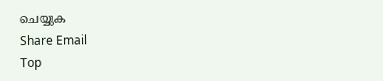ചെയ്യുക
Share Email
Top